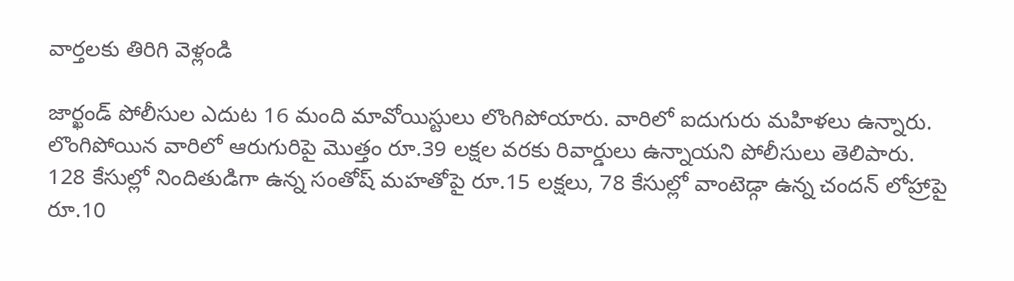వార్తలకు తిరిగి వెళ్లండి

జార్ఖండ్ పోలీసుల ఎదుట 16 మంది మావోయిస్టులు లొంగిపోయారు. వారిలో ఐదుగురు మహిళలు ఉన్నారు. లొంగిపోయిన వారిలో ఆరుగురిపై మొత్తం రూ.39 లక్షల వరకు రివార్డులు ఉన్నాయని పోలీసులు తెలిపారు.
128 కేసుల్లో నిందితుడిగా ఉన్న సంతోష్ మహతోపై రూ.15 లక్షలు, 78 కేసుల్లో వాంటెడ్గా ఉన్న చందన్ లోహ్రాపై రూ.10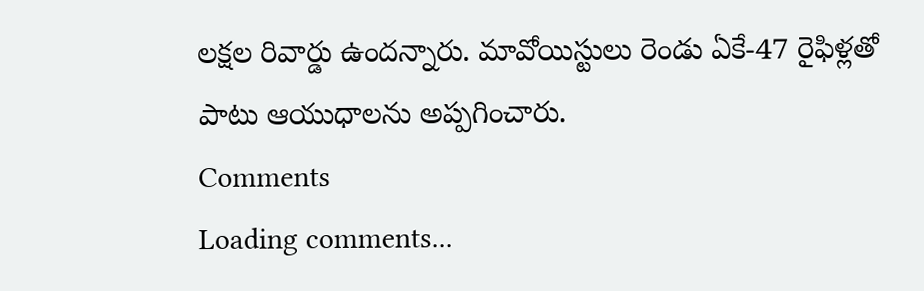లక్షల రివార్డు ఉందన్నారు. మావోయిస్టులు రెండు ఏకే-47 రైఫిళ్లతో పాటు ఆయుధాలను అప్పగించారు.
Comments
Loading comments...